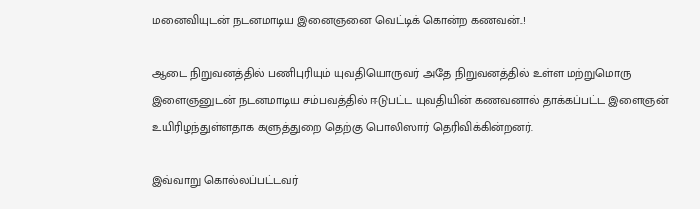மனைவியுடன் நடனமாடிய இனைஞனை வெட்டிக் கொன்ற கணவன்..!

ஆடை நிறுவனத்தில் பணிபுரியும் யுவதியொருவர் அதே நிறுவனத்தில் உள்ள மற்றுமொரு இளைஞனுடன் நடனமாடிய சம்பவத்தில் ஈடுபட்ட யுவதியின் கணவனால் தாக்கப்பட்ட இளைஞன் உயிரிழந்துள்ளதாக களுத்துறை தெற்கு பொலிஸார் தெரிவிக்கின்றனர்.

இவ்வாறு கொல்லப்பட்டவர்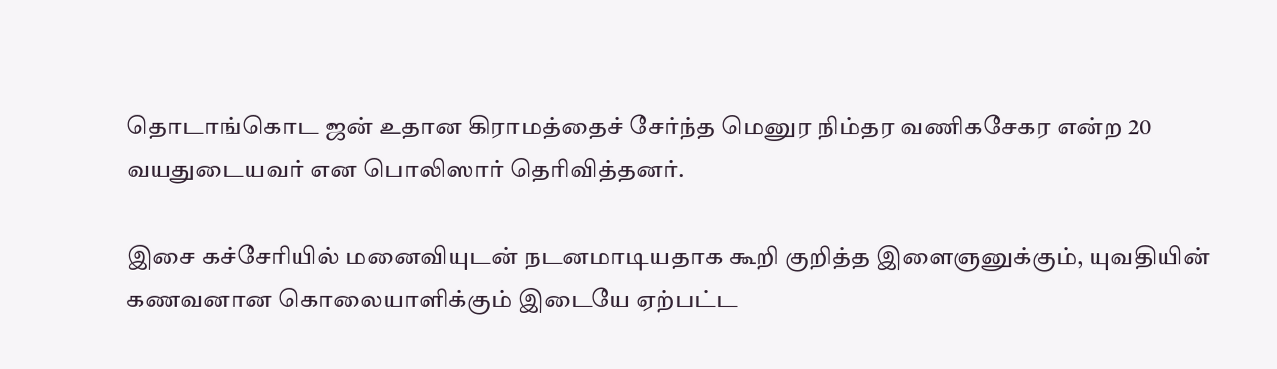தொடாங்கொட ஜன் உதான கிராமத்தைச் சேர்ந்த மெனுர நிம்தர வணிகசேகர என்ற 20 வயதுடையவர் என பொலிஸார் தெரிவித்தனர்.

இசை கச்சேரியில் மனைவியுடன் நடனமாடியதாக கூறி குறித்த இளைஞனுக்கும், யுவதியின் கணவனான கொலையாளிக்கும் இடையே ஏற்பட்ட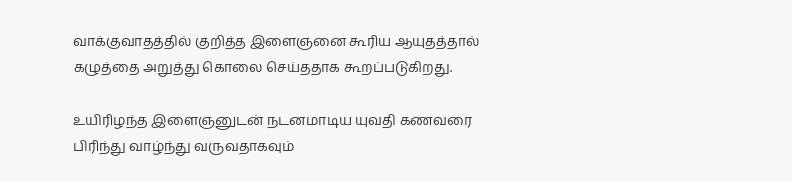வாக்குவாதத்தில் குறித்த இளைஞனை கூரிய ஆயுதத்தால் கழுத்தை அறுத்து கொலை செய்ததாக கூறப்படுகிறது.

உயிரிழந்த இளைஞனுடன் நடனமாடிய யுவதி கணவரை பிரிந்து வாழ்ந்து வருவதாகவும்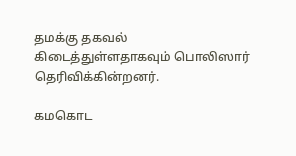தமக்கு தகவல் கிடைத்துள்ளதாகவும் பொலிஸார் தெரிவிக்கின்றனர்.

கமகொட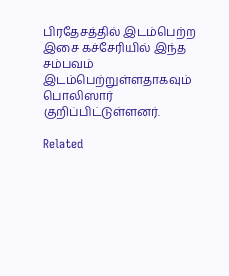பிரதேசத்தில் இடம்பெற்ற இசை கச்சேரியில் இந்த சம்பவம் இடம்பெற்றுள்ளதாகவும் பொலிஸார் குறிப்பிட்டுள்ளனர்.

Related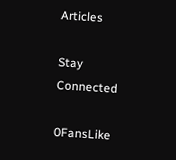Articles

Stay Connected

0FansLike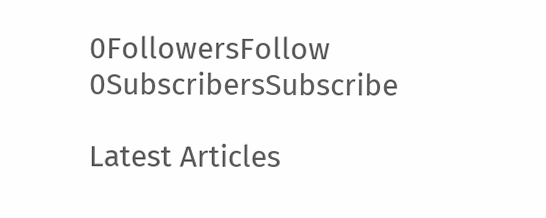0FollowersFollow
0SubscribersSubscribe

Latest Articles